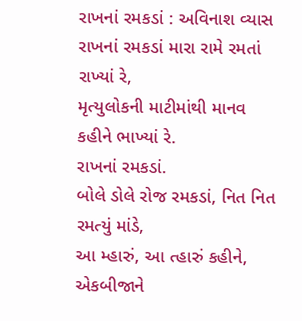રાખનાં રમકડાં : અવિનાશ વ્યાસ
રાખનાં રમકડાં મારા રામે રમતાં રાખ્યાં રે,
મૃત્યુલોકની માટીમાંથી માનવ કહીને ભાખ્યાં રે.
રાખનાં રમકડાં.
બોલે ડોલે રોજ રમકડાં, નિત નિત રમત્યું માંડે,
આ મ્હારું, આ ત્હારું કહીને, એકબીજાને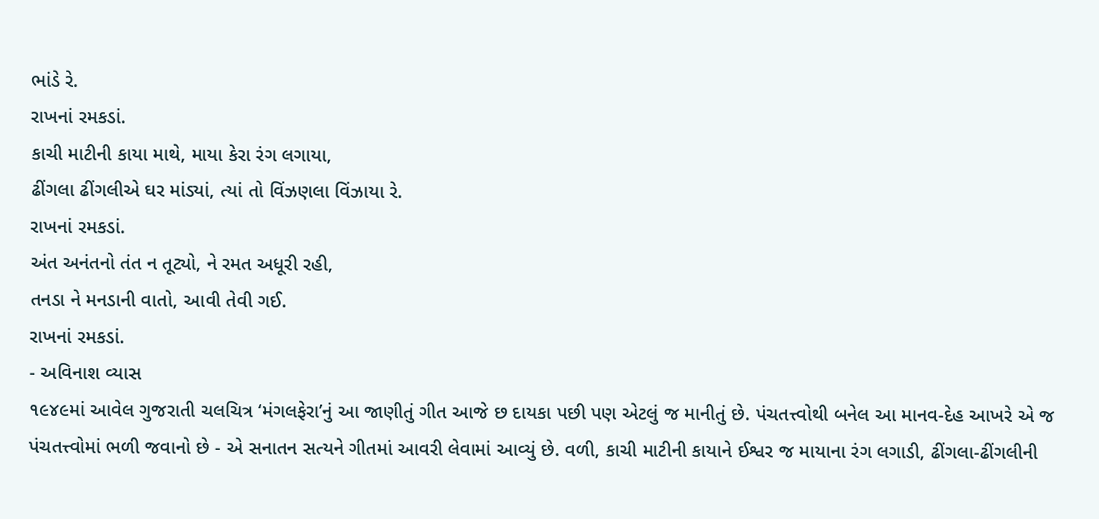ભાંડે રે.
રાખનાં રમકડાં.
કાચી માટીની કાયા માથે, માયા કેરા રંગ લગાયા,
ઢીંગલા ઢીંગલીએ ઘર માંડ્યાં, ત્યાં તો વિંઝણલા વિંઝાયા રે.
રાખનાં રમકડાં.
અંત અનંતનો તંત ન તૂટ્યો, ને રમત અધૂરી રહી,
તનડા ને મનડાની વાતો, આવી તેવી ગઈ.
રાખનાં રમકડાં.
- અવિનાશ વ્યાસ
૧૯૪૯માં આવેલ ગુજરાતી ચલચિત્ર ‘મંગલફેરા’નું આ જાણીતું ગીત આજે છ દાયકા પછી પણ એટલું જ માનીતું છે. પંચતત્ત્વોથી બનેલ આ માનવ-દેહ આખરે એ જ પંચતત્ત્વોમાં ભળી જવાનો છે - એ સનાતન સત્યને ગીતમાં આવરી લેવામાં આવ્યું છે. વળી, કાચી માટીની કાયાને ઈશ્વર જ માયાના રંગ લગાડી, ઢીંગલા-ઢીંગલીની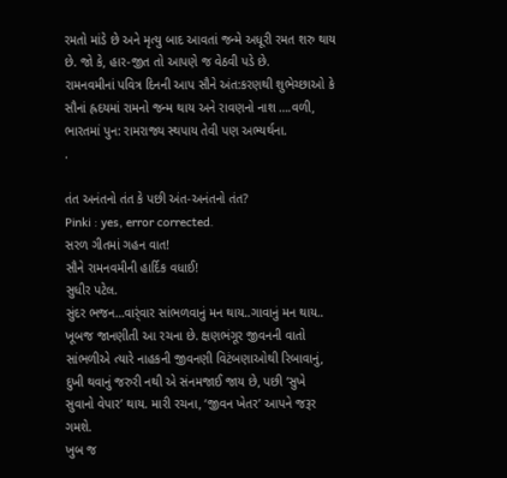રમતો માંડે છે અને મૃત્યુ બાદ આવતાં જન્મે અધૂરી રમત શરુ થાય છે. જો કે, હાર-જીત તો આપણે જ વેઠવી પડે છે.
રામનવમીનાં પવિત્ર દિનની આપ સૌને અંત:કરણથી શુભેચ્છાઓ કે સૌનાં હ્રદયમાં રામનો જન્મ થાય અને રાવણનો નાશ ….વળી, ભારતમાં પુન: રામરાજ્ય સ્થપાય તેવી પણ અભ્યર્થના.
.

તંત અનંતનો તંત કે પછી અંત-અનંતનો તંત?
Pinki : yes, error corrected.
સરળ ગીતમાં ગહન વાત!
સૌને રામનવમીની હાર્દિક વધાઈ!
સુધીર પટેલ.
સુંદર ભજન…વાર્ંવાર સાંભળવાનું મન થાય..ગાવાનું મન થાય..
ખૂબજ જાનણીતી આ રચના છે. ક્ષણભંગૂર જીવનની વાતો સાંભળીએ ત્યારે નાહકની જીવનણી વિટંબણાઓથી રિબાવાનું, દુખી થવાનું જરુરી નથી એ સંનમજાઈ જાય છે, પછી ‘સુખે સુવાનો વેપાર’ થાય. મારી રચના, ‘જીવન ખેતર’ આપને જરૂર ગમશે.
ખુબ જ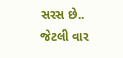સરસ છે..
જેટલી વાર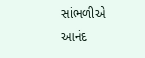સાંભળીએ
આનંદ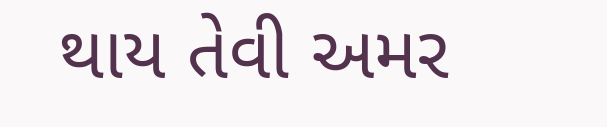થાય તેવી અમર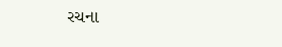રચના